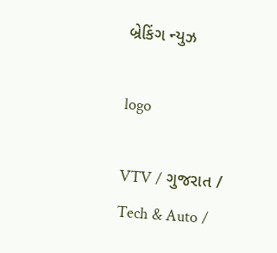બ્રેકિંગ ન્યુઝ

logo

VTV / ગુજરાત / Tech & Auto /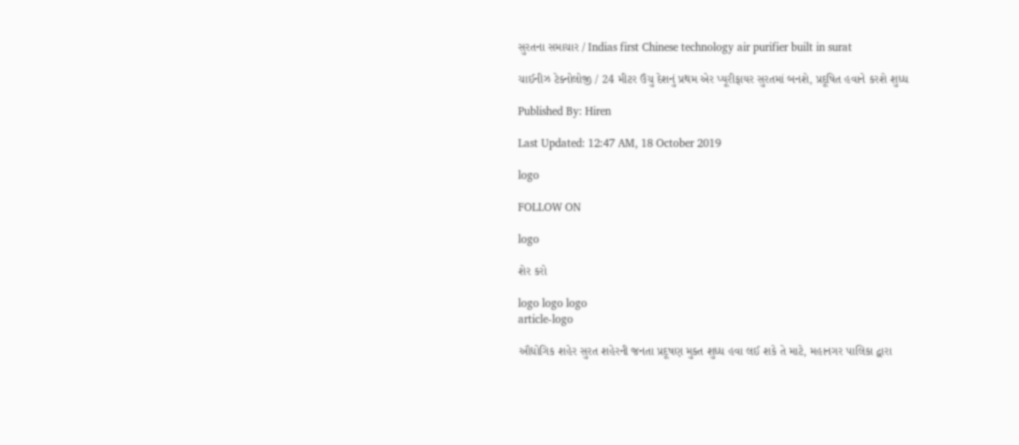સુરતના સમાચાર / Indias first Chinese technology air purifier built in surat

ચાઈનીઝ ટેક્નોલોજી / 24 મીટર ઉંચુ દેશનું પ્રથમ એર પ્યૂરીફાયર સુરતમાં બનશે, પ્રદૂષિત હવાને કરશે શુધ્ધ

Published By: Hiren

Last Updated: 12:47 AM, 18 October 2019

logo

FOLLOW ON

logo

શેર કરો

logo logo logo
article-logo

ઔદ્યોગિક શહેર સુરત શહેરની જનતા પ્રદૂષણ મુક્ત શુધ્ધ હવા લઈ શકે તે માટે, મહાનગર પાલિકા દ્વારા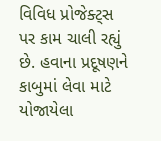વિવિધ પ્રોજેક્ટ્સ પર કામ ચાલી રહ્યું છે. હવાના પ્રદૂષણને કાબુમાં લેવા માટે યોજાયેલા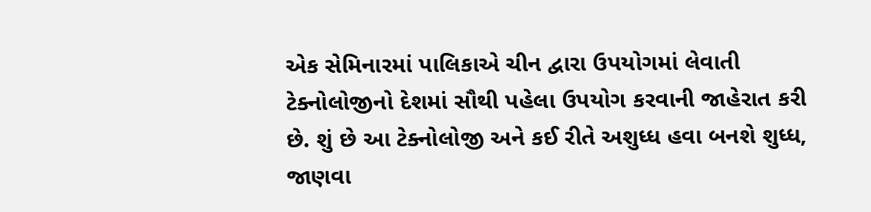એક સેમિનારમાં પાલિકાએ ચીન દ્વારા ઉપયોગમાં લેવાતી ટેક્નોલોજીનો દેશમાં સૌથી પહેલા ઉપયોગ કરવાની જાહેરાત કરી છે. શું છે આ ટેક્નોલોજી અને કઈ રીતે અશુધ્ધ હવા બનશે શુધ્ધ, જાણવા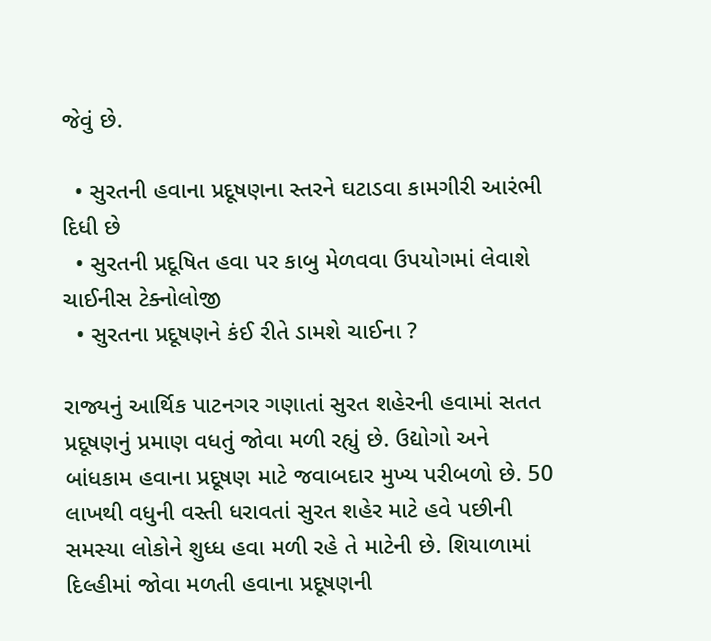જેવું છે.

  • સુરતની હવાના પ્રદૂષણના સ્તરને ઘટાડવા કામગીરી આરંભી દિધી છે
  • સુરતની પ્રદૂષિત હવા પર કાબુ મેળવવા ઉપયોગમાં લેવાશે ચાઈનીસ ટેક્નોલોજી
  • સુરતના પ્રદૂષણને કંઈ રીતે ડામશે ચાઈના ?

રાજ્યનું આર્થિક પાટનગર ગણાતાં સુરત શહેરની હવામાં સતત પ્રદૂષણનું પ્રમાણ વધતું જોવા મળી રહ્યું છે. ઉદ્યોગો અને બાંધકામ હવાના પ્રદૂષણ માટે જવાબદાર મુખ્ય પરીબળો છે. 50 લાખથી વધુની વસ્તી ધરાવતાં સુરત શહેર માટે હવે પછીની સમસ્યા લોકોને શુધ્ધ હવા મળી રહે તે માટેની છે. શિયાળામાં દિલ્હીમાં જોવા મળતી હવાના પ્રદૂષણની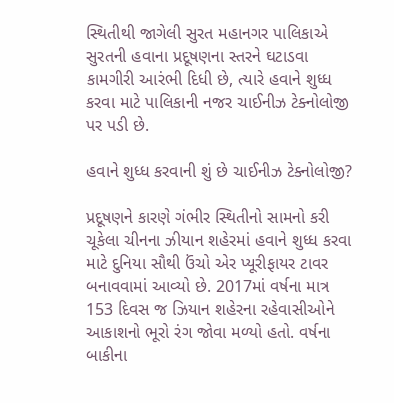સ્થિતીથી જાગેલી સુરત મહાનગર પાલિકાએ સુરતની હવાના પ્રદૂષણના સ્તરને ઘટાડવા કામગીરી આરંભી દિધી છે, ત્યારે હવાને શુધ્ધ કરવા માટે પાલિકાની નજર ચાઈનીઝ ટેક્નોલોજી પર પડી છે.

હવાને શુધ્ધ કરવાની શું છે ચાઈનીઝ ટેક્નોલોજી?

પ્રદૂષણને કારણે ગંભીર સ્થિતીનો સામનો કરી ચૂકેલા ચીનના ઝીયાન શહેરમાં હવાને શુધ્ધ કરવા માટે દુનિયા સૌથી ઉંચો એર પ્યૂરીફાયર ટાવર બનાવવામાં આવ્યો છે. 2017માં વર્ષના માત્ર 153 દિવસ જ ઝિયાન શહેરના રહેવાસીઓને આકાશનો ભૂરો રંગ જોવા મળ્યો હતો. વર્ષના બાકીના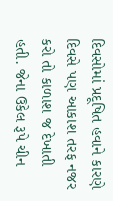દિવસોમાં પ્રદૂષિત હવાને કારણે દિવસે પણ આકાશ તરફ નજર કરો તો કાળાશ જ દેખાતી હતી. જેના ઉકેલ રૂપે ચીન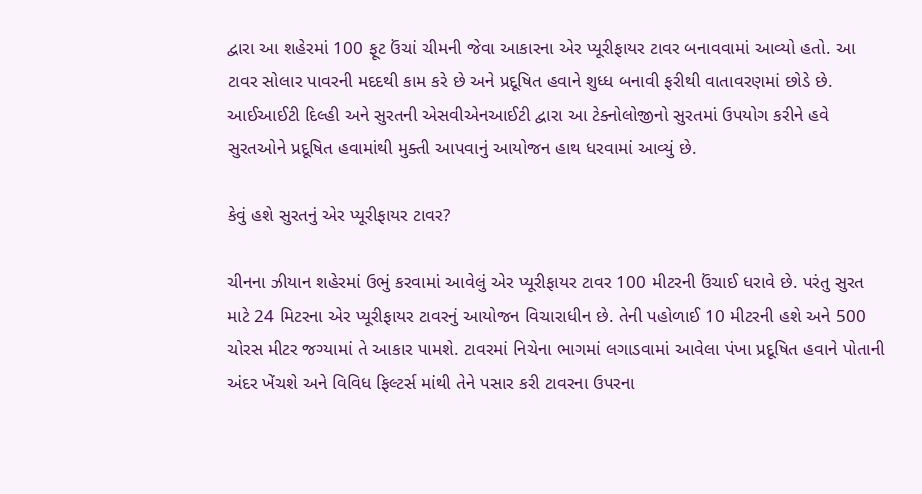દ્વારા આ શહેરમાં 100 ફૂટ ઉંચાં ચીમની જેવા આકારના એર પ્યૂરીફાયર ટાવર બનાવવામાં આવ્યો હતો. આ ટાવર સોલાર પાવરની મદદથી કામ કરે છે અને પ્રદૂષિત હવાને શુધ્ધ બનાવી ફરીથી વાતાવરણમાં છોડે છે. આઈઆઈટી દિલ્હી અને સુરતની એસવીએનઆઈટી દ્વારા આ ટેક્નોલોજીનો સુરતમાં ઉપયોગ કરીને હવે સુરતઓને પ્રદૂષિત હવામાંથી મુક્તી આપવાનું આયોજન હાથ ધરવામાં આવ્યું છે.

કેવું હશે સુરતનું એર પ્યૂરીફાયર ટાવર?

ચીનના ઝીયાન શહેરમાં ઉભું કરવામાં આવેલું એર પ્યૂરીફાયર ટાવર 100 મીટરની ઉંચાઈ ધરાવે છે. પરંતુ સુરત માટે 24 મિટરના એર પ્યૂરીફાયર ટાવરનું આયોજન વિચારાધીન છે. તેની પહોળાઈ 10 મીટરની હશે અને 500 ચોરસ મીટર જગ્યામાં તે આકાર પામશે. ટાવરમાં નિચેના ભાગમાં લગાડવામાં આવેલા પંખા પ્રદૂષિત હવાને પોતાની અંદર ખેંચશે અને વિવિધ ફિલ્ટર્સ માંથી તેને પસાર કરી ટાવરના ઉપરના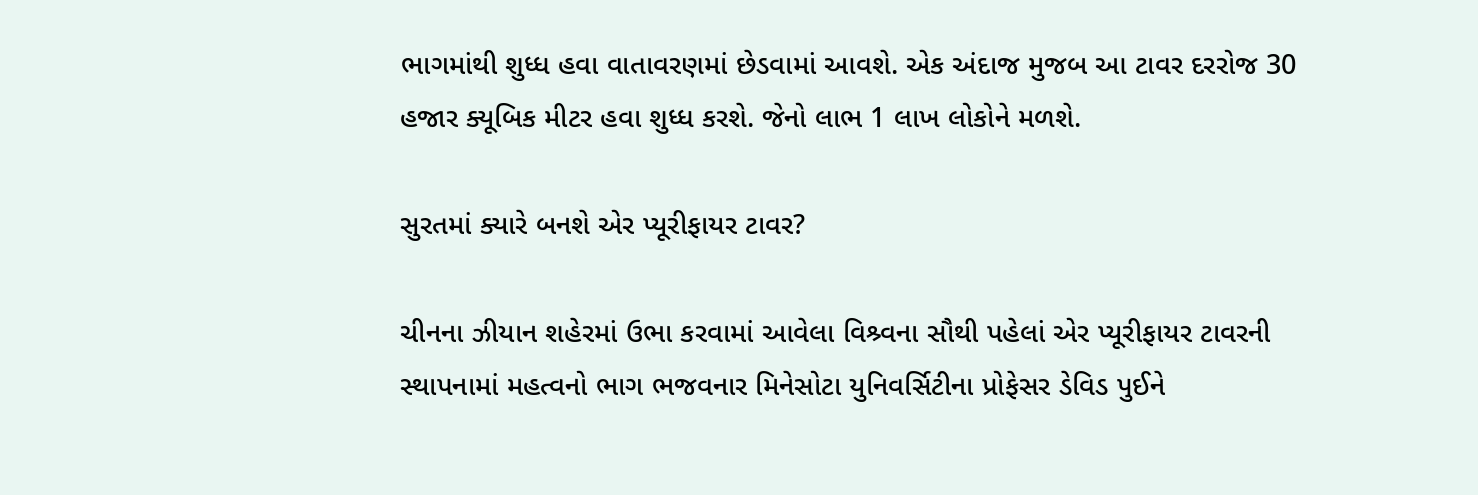ભાગમાંથી શુધ્ધ હવા વાતાવરણમાં છેડવામાં આવશે. એક અંદાજ મુજબ આ ટાવર દરરોજ 30 હજાર ક્યૂબિક મીટર હવા શુધ્ધ કરશે. જેનો લાભ 1 લાખ લોકોને મળશે.

સુરતમાં ક્યારે બનશે એર પ્યૂરીફાયર ટાવર?

ચીનના ઝીયાન શહેરમાં ઉભા કરવામાં આવેલા વિશ્ર્વના સૌથી પહેલાં એર પ્યૂરીફાયર ટાવરની સ્થાપનામાં મહત્વનો ભાગ ભજવનાર મિનેસોટા યુનિવર્સિટીના પ્રોફેસર ડેવિડ પુઈને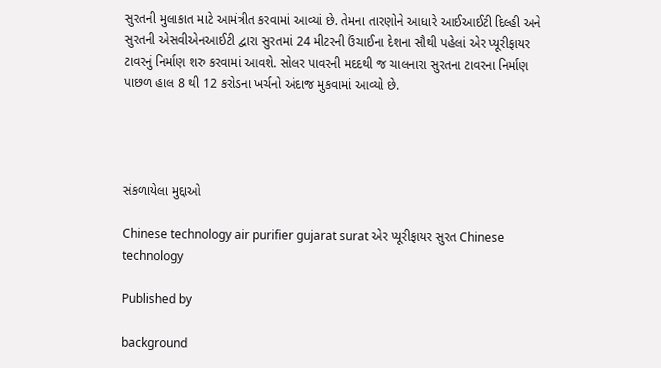સુરતની મુલાકાત માટે આમંત્રીત કરવામાં આવ્યાં છે. તેમના તારણોને આધારે આઈઆઈટી દિલ્હી અને સુરતની એસવીએનઆઈટી દ્વારા સુરતમાં 24 મીટરની ઉંચાઈના દેશના સૌથી પહેલાં એર પ્યૂરીફાયર ટાવરનું નિર્માણ શરુ કરવામાં આવશે. સોલર પાવરની મદદથી જ ચાલનારા સુરતના ટાવરના નિર્માણ પાછળ હાલ 8 થી 12 કરોડના ખર્ચનો અંદાજ મુકવામાં આવ્યો છે.




સંકળાયેલા મુદ્દાઓ

Chinese technology air purifier gujarat surat એર પ્યૂરીફાયર સુરત Chinese technology

Published by

background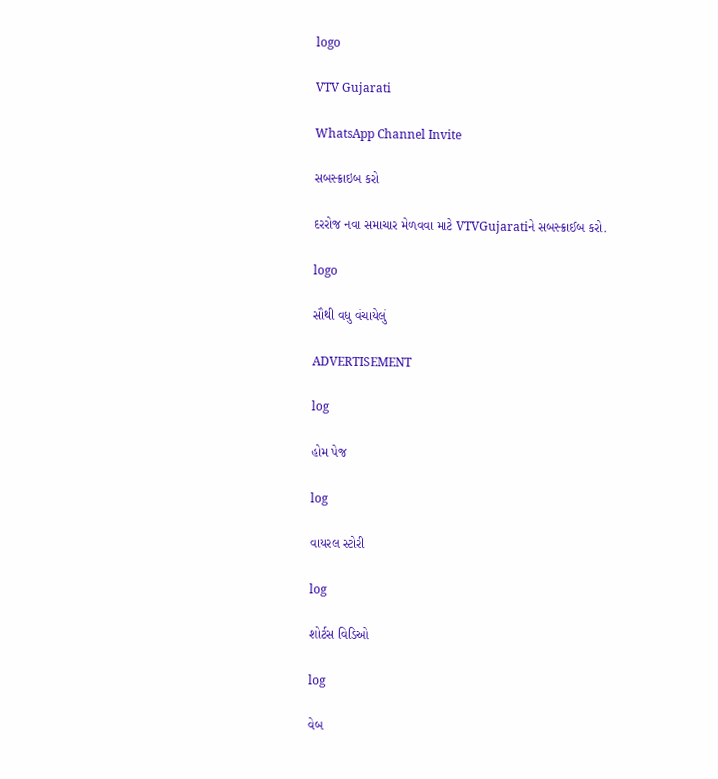logo

VTV Gujarati

WhatsApp Channel Invite

સબસ્ક્રાઇબ કરો

દરરોજ નવા સમાચાર મેળવવા માટે VTVGujaratiને સબસ્ક્રાઈબ કરો.

logo

સૌથી વધુ વંચાયેલું

ADVERTISEMENT

log

હોમ પેજ

log

વાયરલ સ્ટોરી

log

શોર્ટસ વિડિઓ

log

વેબ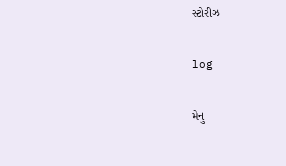સ્ટોરીઝ

log

મેનુ